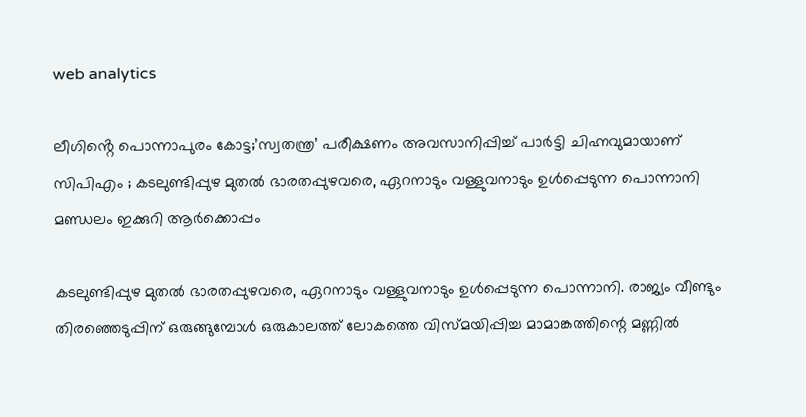web analytics

ലീഗിൻ്റെ പൊന്നാപുരം കോട്ട;’സ്വതന്ത്ര’ പരീക്ഷണം അവസാനിപ്പിച്ച് പാര്‍ട്ടി ചിഹ്നവുമായാണ് സിപിഎം ; കടലുണ്ടിപ്പുഴ മുതല്‍ ഭാരതപ്പുഴവരെ, ഏറനാടും വള്ളുവനാടും ഉള്‍പ്പെടുന്ന പൊന്നാനി മണ്ഡലം ഇക്കുറി ആർക്കൊപ്പം

കടലുണ്ടിപ്പുഴ മുതല്‍ ഭാരതപ്പുഴവരെ, ഏറനാടും വള്ളുവനാടും ഉള്‍പ്പെടുന്ന പൊന്നാനി. രാജ്യം വീണ്ടും തിരഞ്ഞെടുപ്പിന് ഒരുങ്ങുമ്പോള്‍ ഒരുകാലത്ത് ലോകത്തെ വിസ്മയിപ്പിച്ച മാമാങ്കത്തിന്റെ മണ്ണില്‍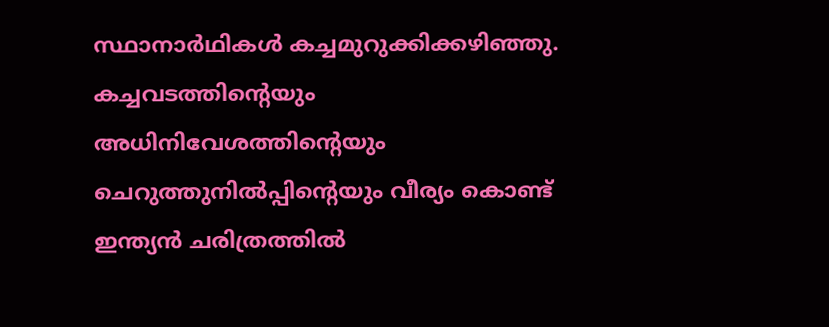സ്ഥാനാര്‍ഥികള്‍ കച്ചമുറുക്കിക്കഴിഞ്ഞു. കച്ചവടത്തിന്റെയും അധിനിവേശത്തിന്റെയും ചെറുത്തുനില്‍പ്പിന്റെയും വീര്യം കൊണ്ട് ഇന്ത്യന്‍ ചരിത്രത്തില്‍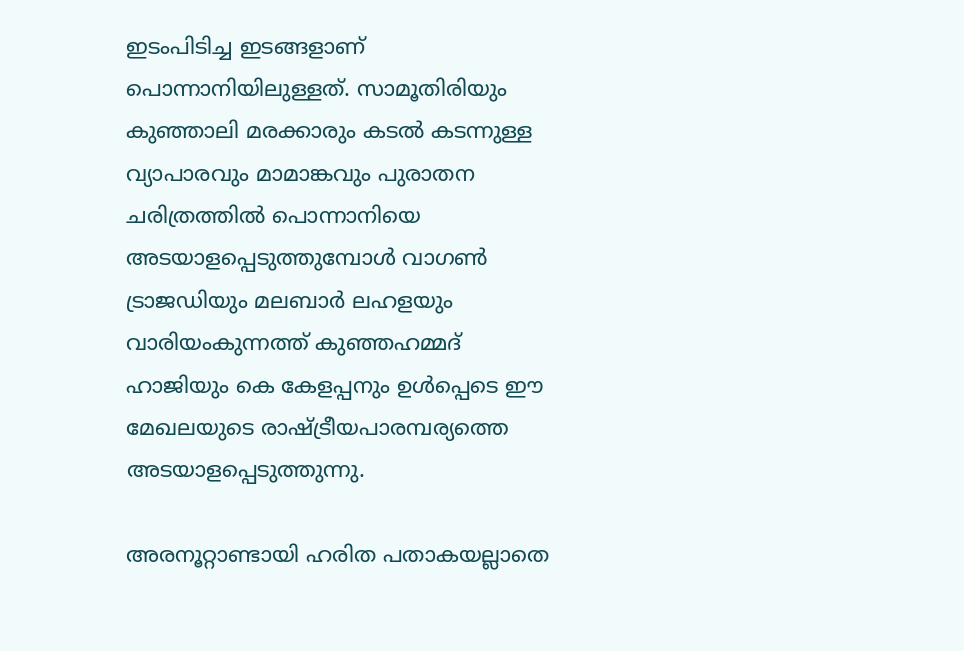ഇടംപിടിച്ച ഇടങ്ങളാണ് പൊന്നാനിയിലുള്ളത്. സാമൂതിരിയും കുഞ്ഞാലി മരക്കാരും കടല്‍ കടന്നുള്ള വ്യാപാരവും മാമാങ്കവും പുരാതന ചരിത്രത്തില്‍ പൊന്നാനിയെ അടയാളപ്പെടുത്തുമ്പോള്‍ വാഗണ്‍ ട്രാജഡിയും മലബാര്‍ ലഹളയും വാരിയംകുന്നത്ത് കുഞ്ഞഹമ്മദ് ഹാജിയും കെ കേളപ്പനും ഉള്‍പ്പെടെ ഈ മേഖലയുടെ രാഷ്ട്രീയപാരമ്പര്യത്തെ അടയാളപ്പെടുത്തുന്നു.

അരനൂറ്റാണ്ടായി ഹരിത പതാകയല്ലാതെ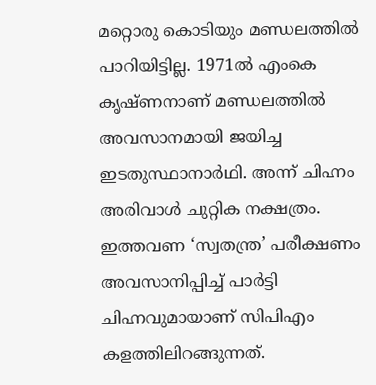മറ്റൊരു കൊടിയും മണ്ഡലത്തില്‍ പാറിയിട്ടില്ല. 1971ല്‍ എംകെ കൃഷ്ണനാണ് മണ്ഡലത്തില്‍ അവസാനമായി ജയിച്ച ഇടതുസ്ഥാനാര്‍ഥി. അന്ന് ചിഹ്നം അരിവാള്‍ ചുറ്റിക നക്ഷത്രം. ഇത്തവണ ‘സ്വതന്ത്ര’ പരീക്ഷണം അവസാനിപ്പിച്ച് പാര്‍ട്ടി ചിഹ്നവുമായാണ് സിപിഎം കളത്തിലിറങ്ങുന്നത്.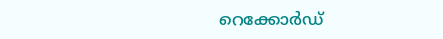റെക്കോര്‍ഡ്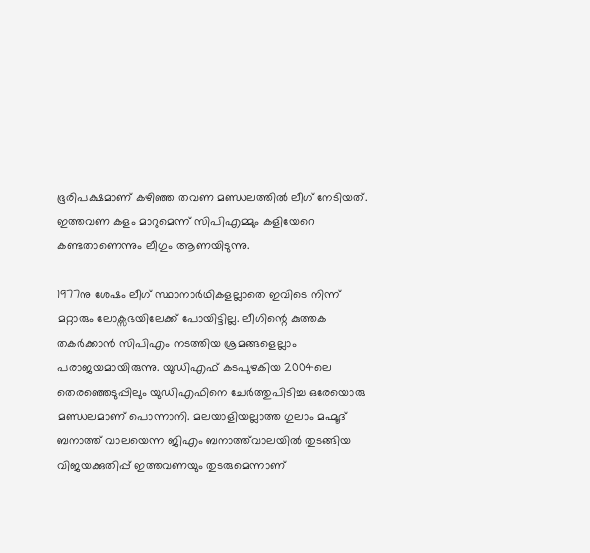ഭൂരിപക്ഷമാണ് കഴിഞ്ഞ തവണ മണ്ഡലത്തില്‍ ലീഗ് നേടിയത്. ഇത്തവണ കളം മാറുമെന്ന് സിപിഎമ്മും കളിയേറെ കണ്ടതാണെന്നും ലീഗും ആണയിടുന്നു.

1977നു ശേഷം ലീഗ് സ്ഥാനാര്‍ഥികളല്ലാതെ ഇവിടെ നിന്ന് മറ്റാരും ലോക്സഭയിലേക്ക് പോയിട്ടില്ല. ലീഗിന്റെ കുത്തക തകര്‍ക്കാന്‍ സിപിഎം നടത്തിയ ശ്രമങ്ങളെല്ലാം പരാജയമായിരുന്നു. യുഡിഎഫ് കടപുഴകിയ 2004ലെ തെരഞ്ഞെടുപ്പിലും യുഡിഎഫിനെ ചേര്‍ത്തുപിടിച്ച ഒരേയൊരു മണ്ഡലമാണ് പൊന്നാനി. മലയാളിയല്ലാത്ത ഗുലാം മഹ്മൂദ് ബനാത്ത് വാലയെന്ന ജിഎം ബനാത്ത്‌വാലയില്‍ തുടങ്ങിയ വിജയക്കുതിപ്പ് ഇത്തവണയും തുടരുമെന്നാണ്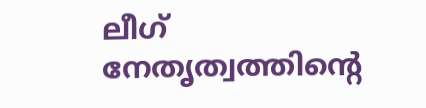ലീഗ് നേതൃത്വത്തിന്റെ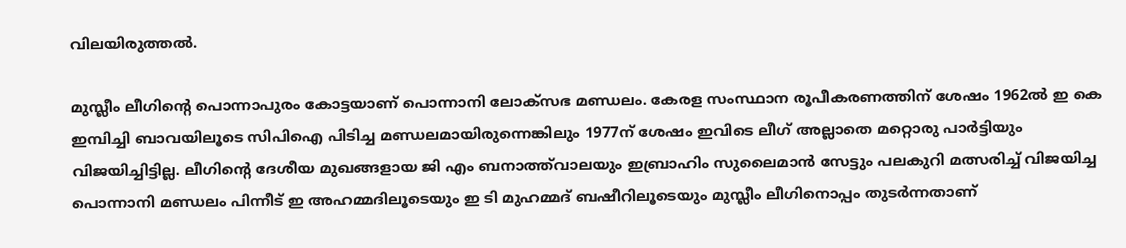വിലയിരുത്തല്‍.

മുസ്ലീം ലീഗിന്‍റെ പൊന്നാപുരം കോട്ടയാണ് പൊന്നാനി ലോക്‌സഭ മണ്ഡ‍ലം. കേരള സംസ്ഥാന രൂപീകരണത്തിന് ശേഷം 1962ല്‍ ഇ കെ ഇമ്പിച്ചി ബാവയിലൂടെ സിപിഐ പിടിച്ച മണ്ഡലമായിരുന്നെങ്കിലും 1977ന് ശേഷം ഇവിടെ ലീഗ് അല്ലാതെ മറ്റൊരു പാര്‍ട്ടിയും വിജയിച്ചിട്ടില്ല. ലീഗിന്‍റെ ദേശീയ മുഖങ്ങളായ ജി എം ബനാത്ത്‌വാലയും ഇബ്രാഹിം സുലൈമാൻ സേട്ടും പലകുറി മത്സരിച്ച് വിജയിച്ച പൊന്നാനി മണ്ഡലം പിന്നീട് ഇ അഹമ്മദിലൂടെയും ഇ ടി മുഹമ്മദ് ബഷീറിലൂടെയും മുസ്ലീം ലീഗിനൊപ്പം തുടര്‍ന്നതാണ്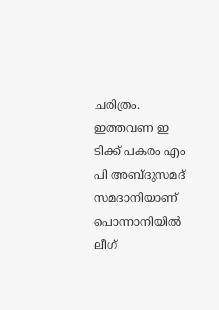ചരിത്രം. ഇത്തവണ ഇ ടിക്ക് പകരം എം പി അബ്‌ദുസമദ് സമദാനിയാണ് പൊന്നാനിയില്‍ ലീഗ്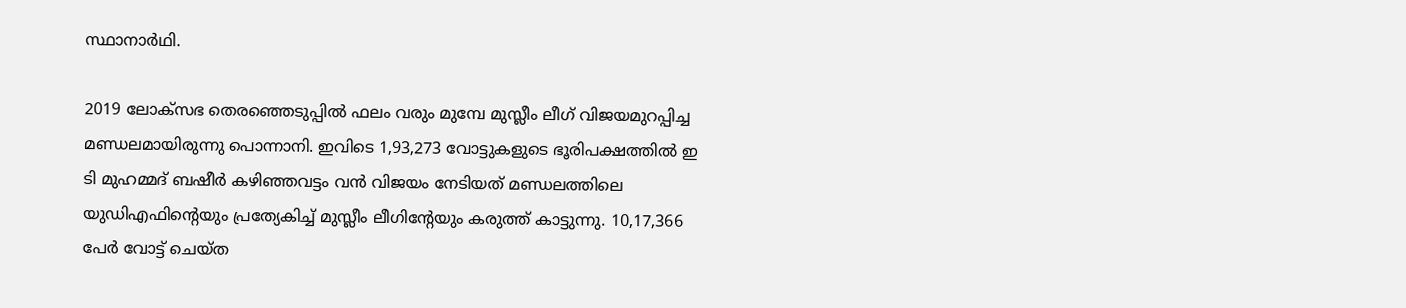സ്ഥാനാര്‍ഥി.

2019 ലോക്‌സഭ തെരഞ്ഞെടുപ്പില്‍ ഫലം വരും മുമ്പേ മുസ്ലീം ലീഗ് വിജയമുറപ്പിച്ച മണ്ഡലമായിരുന്നു പൊന്നാനി. ഇവിടെ 1,93,273 വോട്ടുകളുടെ ഭൂരിപക്ഷത്തില്‍ ഇ ടി മുഹമ്മദ് ബഷീര്‍ കഴിഞ്ഞവട്ടം വന്‍ വിജയം നേടിയത് മണ്ഡലത്തിലെ യുഡിഎഫിന്‍റെയും പ്രത്യേകിച്ച് മുസ്ലീം ലീഗിന്‍റേയും കരുത്ത് കാട്ടുന്നു. 10,17,366 പേര്‍ വോട്ട് ചെയ്‌ത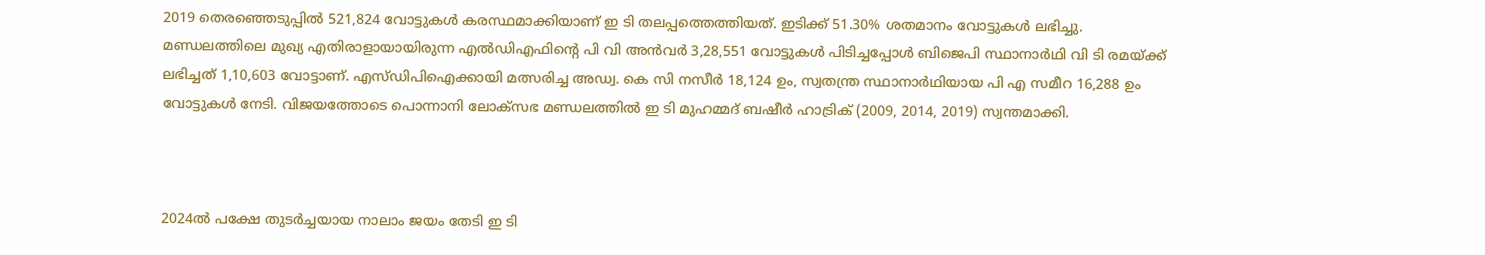2019 തെരഞ്ഞെടുപ്പില്‍ 521,824 വോട്ടുകള്‍ കരസ്ഥമാക്കിയാണ് ഇ ടി തലപ്പത്തെത്തിയത്. ഇടിക്ക് 51.30% ശതമാനം വോട്ടുകള്‍ ലഭിച്ചു. മണ്ഡലത്തിലെ മുഖ്യ എതിരാളായായിരുന്ന എല്‍ഡിഎഫിന്‍റെ പി വി അന്‍വര്‍ 3,28,551 വോട്ടുകള്‍ പിടിച്ചപ്പോള്‍ ബിജെപി സ്ഥാനാര്‍ഥി വി ടി രമയ്‌ക്ക് ലഭിച്ചത് 1,10,603 വോട്ടാണ്. എസ്‌ഡിപിഐക്കായി മത്സരിച്ച അഡ്വ. കെ സി നസീര്‍ 18,124 ഉം, സ്വതന്ത്ര സ്ഥാനാര്‍ഥിയായ പി എ സമീറ 16,288 ഉം വോട്ടുകള്‍ നേടി. വിജയത്തോടെ പൊന്നാനി ലോക്‌സഭ മണ്ഡലത്തില്‍ ഇ ടി മുഹമ്മദ് ബഷീര്‍ ഹാട്രിക് (2009, 2014, 2019) സ്വന്തമാക്കി.



2024ല്‍ പക്ഷേ തുടര്‍ച്ചയായ നാലാം ജയം തേടി ഇ ടി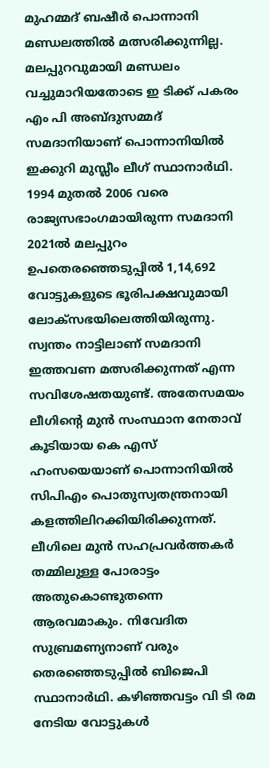മുഹമ്മദ് ബഷീര്‍ പൊന്നാനി മണ്ഡലത്തില്‍ മത്സരിക്കുന്നില്ല. മലപ്പുറവുമായി മണ്ഡലം വച്ചുമാറിയതോടെ ഇ ടിക്ക് പകരം എം പി അബ്‌ദുസമ്മദ് സമദാനിയാണ് പൊന്നാനിയില്‍ ഇക്കുറി മുസ്ലീം ലീഗ് സ്ഥാനാര്‍ഥി. 1994 മുതൽ 2006 വരെ രാജ്യസഭാംഗമായിരുന്ന സമദാനി 2021ല്‍ മലപ്പുറം ഉപതെരഞ്ഞെടുപ്പില്‍ 1,14,692 വോട്ടുകളുടെ ഭൂരിപക്ഷവുമായി ലോക്‌സഭയിലെത്തിയിരുന്നു. സ്വന്തം നാട്ടിലാണ് സമദാനി ഇത്തവണ മത്സരിക്കുന്നത് എന്ന സവിശേഷതയുണ്ട്. അതേസമയം ലീഗിന്‍റെ മുന്‍ സംസ്ഥാന നേതാവ് കൂടിയായ കെ എസ് ഹംസയെയാണ് പൊന്നാനിയില്‍ സിപിഎം പൊതുസ്വതന്ത്രനായി കളത്തിലിറക്കിയിരിക്കുന്നത്. ലീഗിലെ മുന്‍ സഹപ്രവര്‍ത്തകര്‍ തമ്മിലുള്ള പോരാട്ടം അതുകൊണ്ടുതന്നെ ആരവമാകും. നിവേദിത സുബ്രമണ്യനാണ് വരും തെരഞ്ഞെടുപ്പില്‍ ബിജെപി സ്ഥാനാര്‍ഥി. കഴിഞ്ഞവട്ടം വി ടി രമ നേടിയ വോട്ടുകള്‍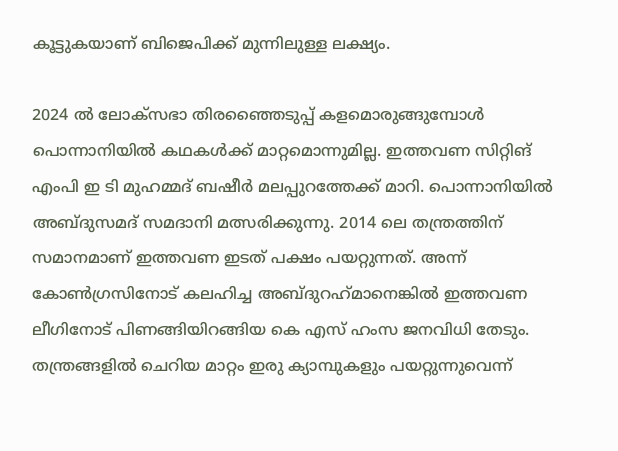കൂട്ടുകയാണ് ബിജെപിക്ക് മുന്നിലുള്ള ലക്ഷ്യം.

2024 ല്‍ ലോക്‌സഭാ തിരഞ്ഞൈടുപ്പ് കളമൊരുങ്ങുമ്പോള്‍ പൊന്നാനിയില്‍ കഥകള്‍ക്ക് മാറ്റമൊന്നുമില്ല. ഇത്തവണ സിറ്റിങ് എംപി ഇ ടി മുഹമ്മദ് ബഷീര്‍ മലപ്പുറത്തേക്ക് മാറി. പൊന്നാനിയില്‍ അബ്ദുസമദ് സമദാനി മത്സരിക്കുന്നു. 2014 ലെ തന്ത്രത്തിന് സമാനമാണ് ഇത്തവണ ഇടത് പക്ഷം പയറ്റുന്നത്. അന്ന് കോണ്‍ഗ്രസിനോട് കലഹിച്ച അബ്ദുറഹ്‌മാനെങ്കില്‍ ഇത്തവണ ലീഗിനോട് പിണങ്ങിയിറങ്ങിയ കെ എസ് ഹംസ ജനവിധി തേടും. തന്ത്രങ്ങളില്‍ ചെറിയ മാറ്റം ഇരു ക്യാമ്പുകളും പയറ്റുന്നുവെന്ന്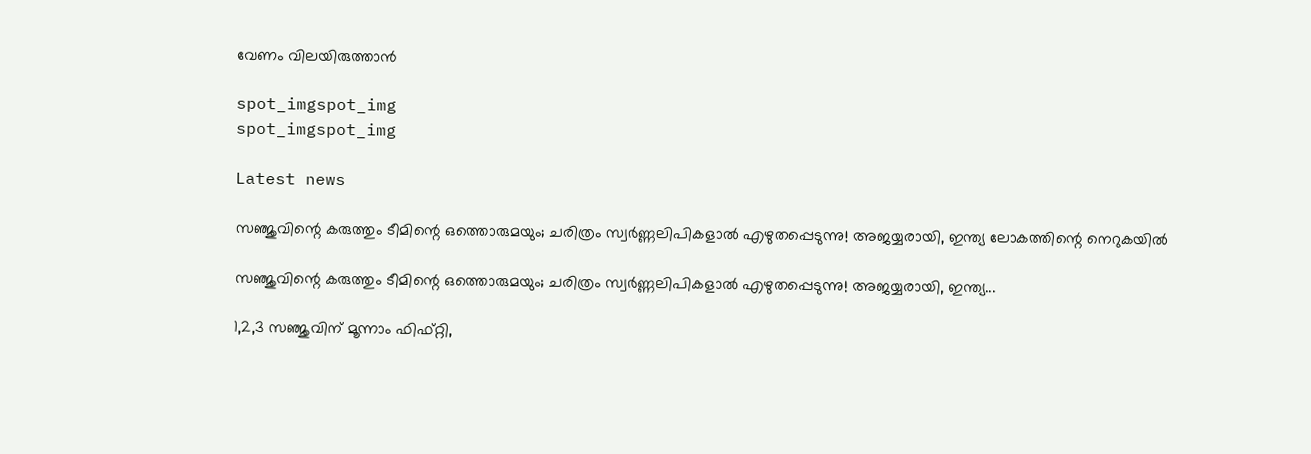വേണം വിലയിരുത്താന്‍

spot_imgspot_img
spot_imgspot_img

Latest news

സഞ്ജുവിന്റെ കരുത്തും ടീമിന്റെ ഒത്തൊരുമയും; ചരിത്രം സ്വർണ്ണലിപികളാൽ എഴുതപ്പെടുന്നു! അജയ്യരായി, ഇന്ത്യ ലോകത്തിന്റെ നെറുകയിൽ

സഞ്ജുവിന്റെ കരുത്തും ടീമിന്റെ ഒത്തൊരുമയും; ചരിത്രം സ്വർണ്ണലിപികളാൽ എഴുതപ്പെടുന്നു! അജയ്യരായി, ഇന്ത്യ...

1,2,3 സഞ്ജുവിന് മൂന്നാം ഫിഫ്റ്റി,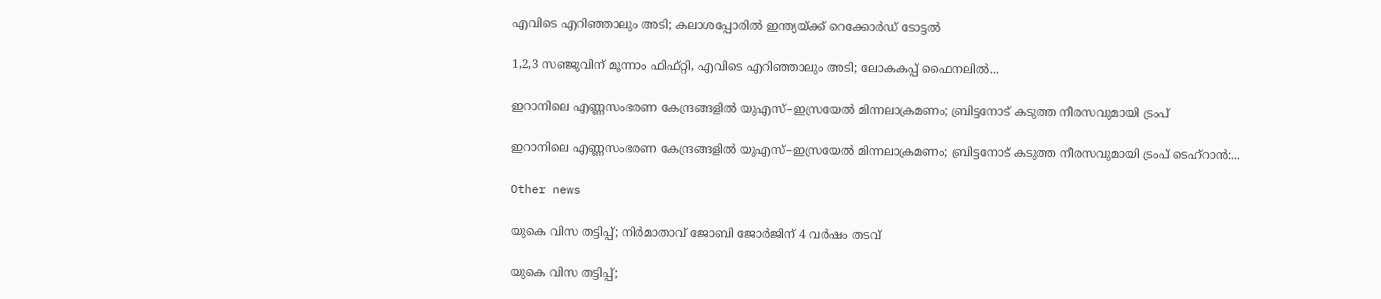എവിടെ എറിഞ്ഞാലും അടി; കലാശപ്പോരിൽ ഇന്ത്യയ്ക്ക് റെക്കോർഡ് ടോട്ടൽ

1,2,3 സഞ്ജുവിന് മൂന്നാം ഫിഫ്റ്റി, എവിടെ എറിഞ്ഞാലും അടി; ലോകകപ്പ് ഫൈനലില്‍...

ഇറാനിലെ എണ്ണസംഭരണ കേന്ദ്രങ്ങളിൽ യുഎസ്–ഇസ്രയേൽ മിന്നലാക്രമണം; ബ്രിട്ടനോട് കടുത്ത നീരസവുമായി ട്രംപ്

ഇറാനിലെ എണ്ണസംഭരണ കേന്ദ്രങ്ങളിൽ യുഎസ്–ഇസ്രയേൽ മിന്നലാക്രമണം; ബ്രിട്ടനോട് കടുത്ത നീരസവുമായി ട്രംപ് ടെഹ്‌റാൻ:...

Other news

യുകെ വിസ തട്ടിപ്പ്; നിര്‍മാതാവ് ജോബി ജോര്‍ജിന് 4 വര്‍ഷം തടവ്

യുകെ വിസ തട്ടിപ്പ്;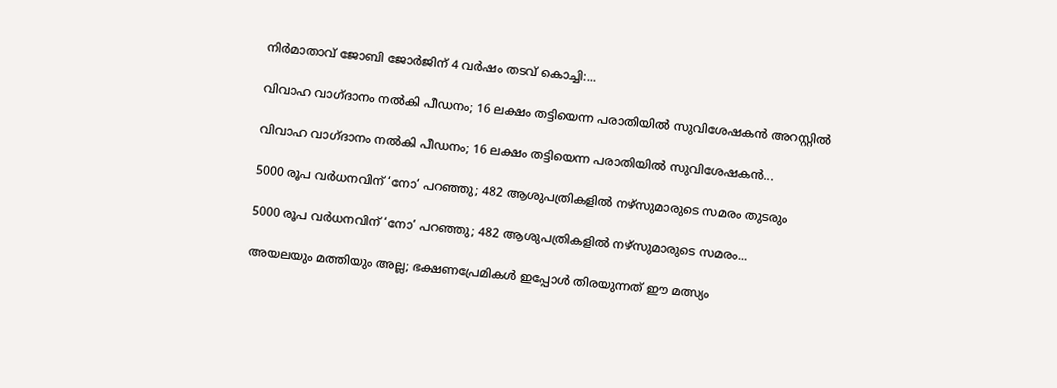നിര്‍മാതാവ് ജോബി ജോര്‍ജിന് 4 വര്‍ഷം തടവ് കൊച്ചി:...

വിവാഹ വാഗ്ദാനം നൽകി പീഡനം; 16 ലക്ഷം തട്ടിയെന്ന പരാതിയിൽ സുവിശേഷകൻ അറസ്റ്റിൽ

വിവാഹ വാഗ്ദാനം നൽകി പീഡനം; 16 ലക്ഷം തട്ടിയെന്ന പരാതിയിൽ സുവിശേഷകൻ...

5000 രൂപ വർധനവിന് ‘നോ’ പറഞ്ഞു; 482 ആശുപത്രികളിൽ നഴ്‌സുമാരുടെ സമരം തുടരും

5000 രൂപ വർധനവിന് ‘നോ’ പറഞ്ഞു; 482 ആശുപത്രികളിൽ നഴ്‌സുമാരുടെ സമരം...

അയലയും മത്തിയും അല്ല; ഭക്ഷണപ്രേമികൾ ഇപ്പോൾ തിരയുന്നത് ഈ മത്സ്യം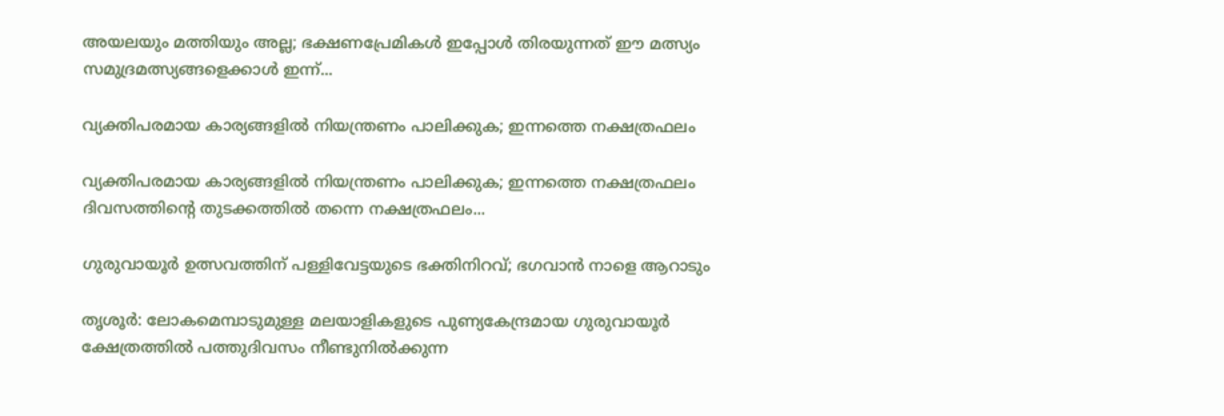അയലയും മത്തിയും അല്ല; ഭക്ഷണപ്രേമികൾ ഇപ്പോൾ തിരയുന്നത് ഈ മത്സ്യം സമുദ്രമത്സ്യങ്ങളെക്കാൾ ഇന്ന്...

വ്യക്തിപരമായ കാര്യങ്ങളിൽ നിയന്ത്രണം പാലിക്കുക; ഇന്നത്തെ നക്ഷത്രഫലം

വ്യക്തിപരമായ കാര്യങ്ങളിൽ നിയന്ത്രണം പാലിക്കുക; ഇന്നത്തെ നക്ഷത്രഫലം ദിവസത്തിന്റെ തുടക്കത്തിൽ തന്നെ നക്ഷത്രഫലം...

ഗുരുവായൂർ ഉത്സവത്തിന് പള്ളിവേട്ടയുടെ ഭക്തിനിറവ്; ഭഗവാൻ നാളെ ആറാടും

തൃശൂർ: ലോകമെമ്പാടുമുള്ള മലയാളികളുടെ പുണ്യകേന്ദ്രമായ ഗുരുവായൂർ ക്ഷേത്രത്തിൽ പത്തുദിവസം നീണ്ടുനിൽക്കുന്ന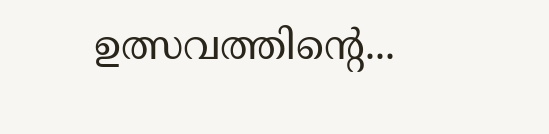ഉത്സവത്തിന്റെ...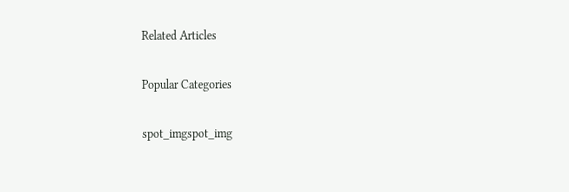Related Articles

Popular Categories

spot_imgspot_img